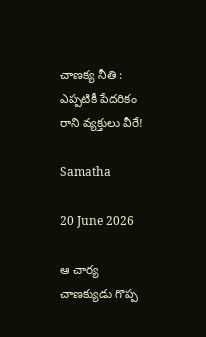చాణక్య నీతి : ఎప్పటికీ పేదరికం రాని వ్యక్తులు వీరే!

Samatha

20 June 2026

ఆ చార్య చాణక్యుడు గొప్ప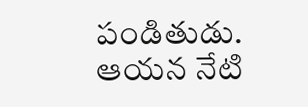పండితుడు. ఆయన నేటి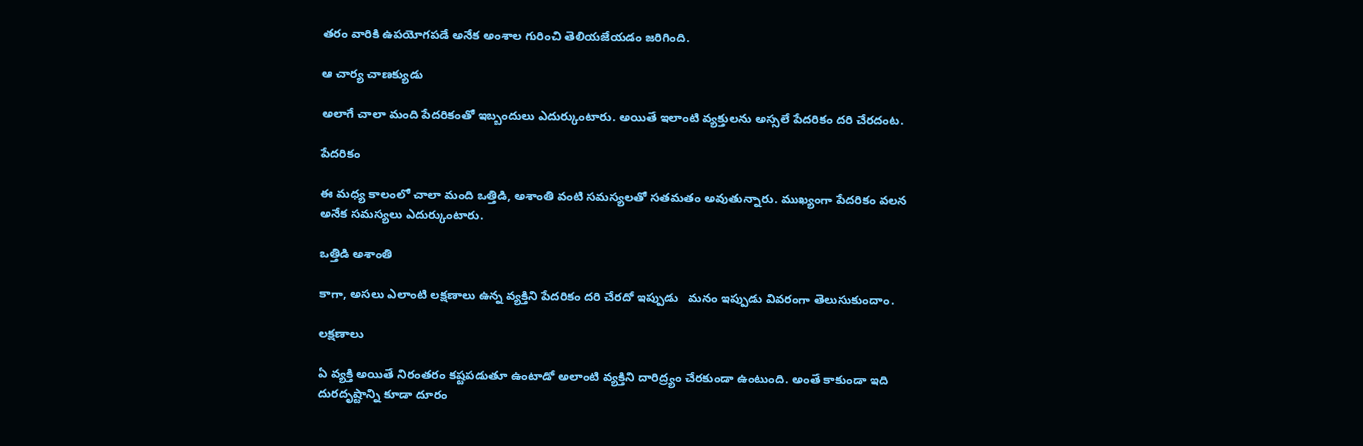తరం వారికి ఉపయోగపడే అనేక అంశాల గురించి తెలియజేయడం జరిగింది.

ఆ చార్య చాణక్యుడు

అలాగే చాలా మంది పేదరికంతో ఇబ్బందులు ఎదుర్కుంటారు. అయితే ఇలాంటి వ్యక్తులను అస్సలే పేదరికం దరి చేరదంట.

పేదరికం

ఈ మధ్య కాలంలో చాలా మంది ఒత్తిడి, అశాంతి వంటి సమస్యలతో సతమతం అవుతున్నారు. ముఖ్యంగా పేదరికం వలన అనేక సమస్యలు ఎదుర్కుంటారు.

ఒత్తిడి అశాంతి

కాగా, అసలు ఎలాంటి లక్షణాలు ఉన్న వ్యక్తిని పేదరికం దరి చేరదో ఇప్పుడు   మనం ఇప్పుడు వివరంగా తెలుసుకుందాం.

లక్షణాలు

ఏ వ్యక్తి అయితే నిరంతరం కష్టపడుతూ ఉంటాడో అలాంటి వ్యక్తిని దారిద్ర్యం చేరకుండా ఉంటుంది. అంతే కాకుండా ఇది దురదృష్టాన్ని కూడా దూరం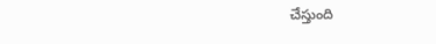చేస్తుంది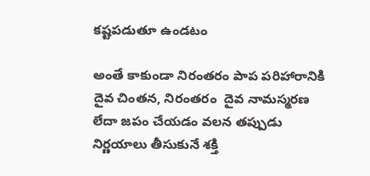కష్టపడుతూ ఉండటం

అంతే కాకుండా నిరంతరం పాప పరిహారానికి  దైవ చింతన, నిరంతరం  దైవ నామస్మరణ లేదా జపం చేయడం వలన తప్పుడు నిర్ణయాలు తీసుకునే శక్తి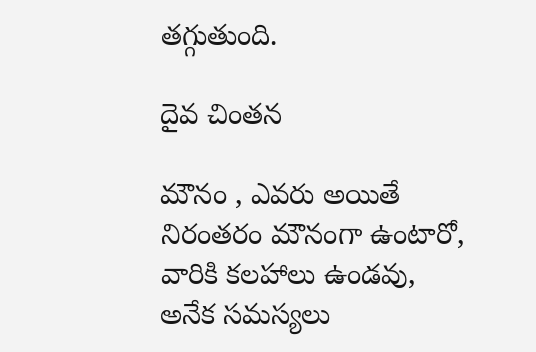తగ్గుతుంది.

దైవ చింతన

మౌనం , ఎవరు అయితే నిరంతరం మౌనంగా ఉంటారో, వారికి కలహాలు ఉండవు, అనేక సమస్యలు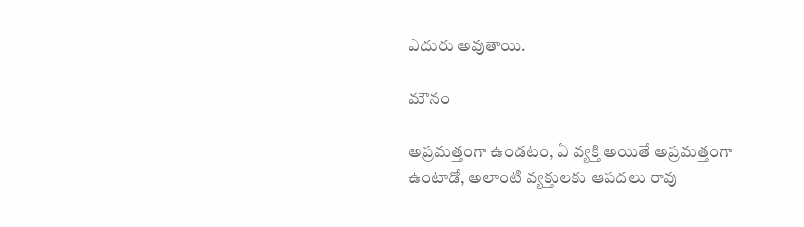ఎదురు అవుతాయి.

మౌనం

అప్రమత్తంగా ఉండటం, ఏ వ్యక్తి అయితే అప్రమత్తంగా ఉంటాడో, అలాంటి వ్యక్తులకు ఆపదలు రావు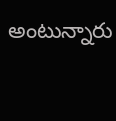అంటున్నారు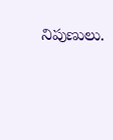నిపుణులు.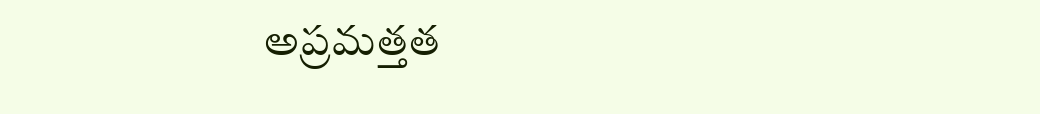అప్రమత్తత